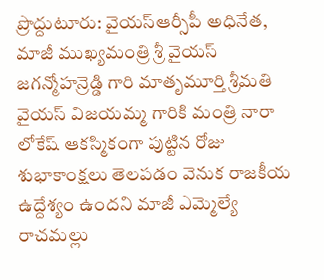ప్రొద్దుటూరు: వైయస్ఆర్సీపీ అధినేత, మాజీ ముఖ్యమంత్రి శ్రీ వైయస్ జగన్మోహన్రెడ్డి గారి మాతృమూర్తి శ్రీమతి వైయస్ విజయమ్మ గారికి మంత్రి నారా లోకేష్ ఆకస్మికంగా పుట్టిన రోజు శుభాకాంక్షలు తెలపడం వెనుక రాజకీయ ఉద్దేశ్యం ఉందని మాజీ ఎమ్మెల్యే రాచమల్లు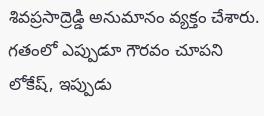శివప్రసాద్రెడ్డి అనుమానం వ్యక్తం చేశారు. గతంలో ఎప్పుడూ గౌరవం చూపని లోకేష్, ఇప్పుడు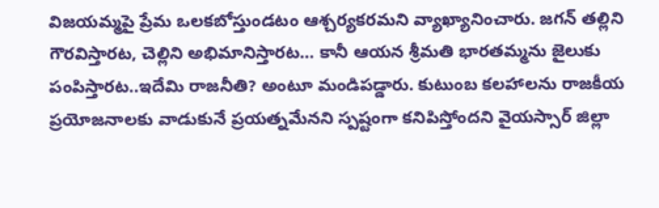విజయమ్మపై ప్రేమ ఒలకబోస్తుండటం ఆశ్చర్యకరమని వ్యాఖ్యానించారు. జగన్ తల్లిని గౌరవిస్తారట, చెల్లిని అభిమానిస్తారట… కానీ ఆయన శ్రీమతి భారతమ్మను జైలుకు పంపిస్తారట..ఇదేమి రాజనీతి? అంటూ మండిపడ్డారు. కుటుంబ కలహాలను రాజకీయ ప్రయోజనాలకు వాడుకునే ప్రయత్నమేనని స్పష్టంగా కనిపిస్తోందని వైయస్సార్ జిల్లా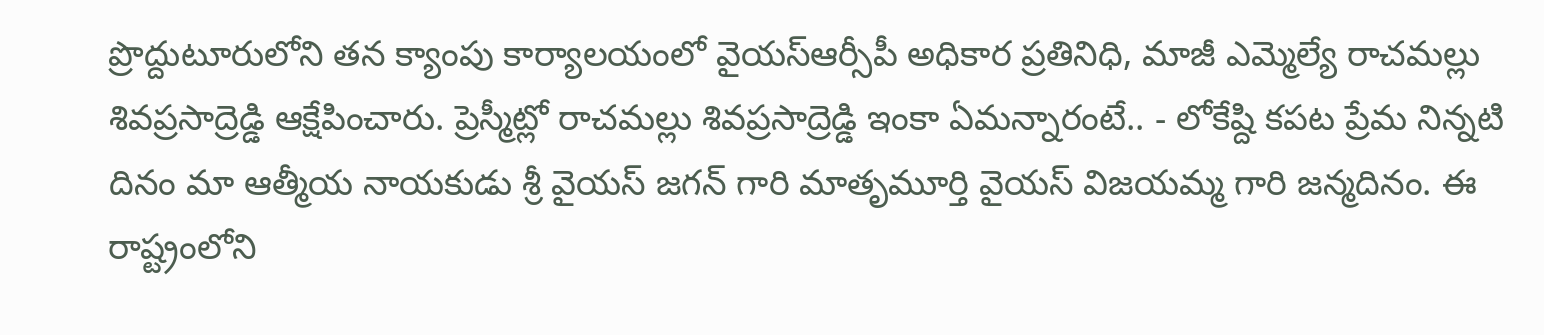ప్రొద్దుటూరులోని తన క్యాంపు కార్యాలయంలో వైయస్ఆర్సీపీ అధికార ప్రతినిధి, మాజీ ఎమ్మెల్యే రాచమల్లు శివప్రసాద్రెడ్డి ఆక్షేపించారు. ప్రెస్మీట్లో రాచమల్లు శివప్రసాద్రెడ్డి ఇంకా ఏమన్నారంటే.. - లోకేష్ది కపట ప్రేమ నిన్నటి దినం మా ఆత్మీయ నాయకుడు శ్రీ వైయస్ జగన్ గారి మాతృమూర్తి వైయస్ విజయమ్మ గారి జన్మదినం. ఈ రాష్ట్రంలోని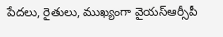పేదలు, రైతులు, ముఖ్యంగా వైయస్ఆర్సీపీ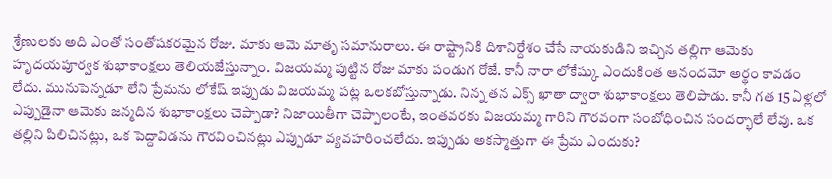శ్రేణులకు అది ఎంతో సంతోషకరమైన రోజు. మాకు ఆమె మాతృ సమానురాలు. ఈ రాష్ట్రానికి దిశానిర్దేశం చేసే నాయకుడిని ఇచ్చిన తల్లిగా ఆమెకు హృదయపూర్వక శుభాకాంక్షలు తెలియజేస్తున్నాం. విజయమ్మ పుట్టిన రోజు మాకు పండుగ రోజే. కానీ నారా లోకేష్కు ఎందుకింత ఆనందమో అర్థం కావడం లేదు. మునుపెన్నడూ లేని ప్రేమను లోకేష్ ఇప్పుడు విజయమ్మ పట్ల ఒలకబోస్తున్నాడు. నిన్న తన ఎక్స్ ఖాతా ద్వారా శుభాకాంక్షలు తెలిపాడు. కానీ గత 15 ఏళ్లలో ఎప్పుడైనా ఆమెకు జన్మదిన శుభాకాంక్షలు చెప్పాడా? నిజాయితీగా చెప్పాలంటే, ఇంతవరకు విజయమ్మ గారిని గౌరవంగా సంబోధించిన సందర్భాలే లేవు. ఒక తల్లిని పిలిచినట్లు, ఒక పెద్దావిడను గౌరవించినట్లు ఎప్పుడూ వ్యవహరించలేదు. ఇప్పుడు అకస్మాత్తుగా ఈ ప్రేమ ఎందుకు?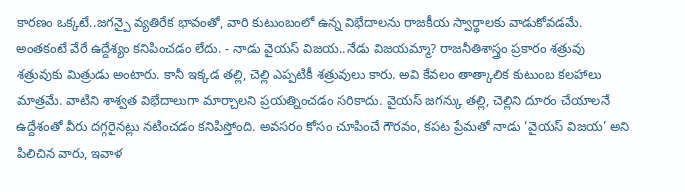కారణం ఒక్కటే..జగన్పై వ్యతిరేక భావంతో, వారి కుటుంబంలో ఉన్న విభేదాలను రాజకీయ స్వార్థాలకు వాడుకోవడమే. అంతకంటే వేరే ఉద్దేశ్యం కనిపించడం లేదు. - నాడు వైయస్ విజయ..నేడు విజయమ్మా? రాజనీతిశాస్త్రం ప్రకారం శత్రువు శత్రువుకు మిత్రుడు అంటారు. కానీ ఇక్కడ తల్లి, చెల్లి ఎప్పటికీ శత్రువులు కారు. అవి కేవలం తాత్కాలిక కుటుంబ కలహాలు మాత్రమే. వాటిని శాశ్వత విభేదాలుగా మార్చాలని ప్రయత్నించడం సరికాదు. వైయస్ జగన్కు తల్లి, చెల్లిని దూరం చేయాలనే ఉద్దేశంతో వీరు దగ్గరైనట్లు నటించడం కనిపిస్తోంది. అవసరం కోసం చూపించే గౌరవం, కపట ప్రేమతో నాడు ‘వైయస్ విజయ’ అని పిలిచిన వారు, ఇవాళ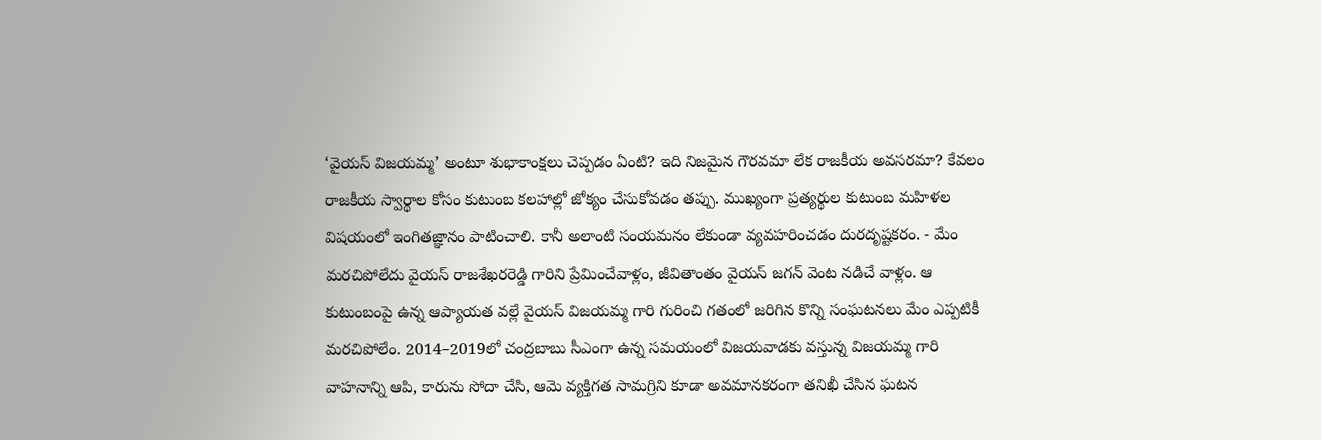‘వైయస్ విజయమ్మ’ అంటూ శుభాకాంక్షలు చెప్పడం ఏంటి? ఇది నిజమైన గౌరవమా లేక రాజకీయ అవసరమా? కేవలం రాజకీయ స్వార్థాల కోసం కుటుంబ కలహాల్లో జోక్యం చేసుకోవడం తప్పు. ముఖ్యంగా ప్రత్యర్థుల కుటుంబ మహిళల విషయంలో ఇంగితజ్ఞానం పాటించాలి. కానీ అలాంటి సంయమనం లేకుండా వ్యవహరించడం దురదృష్టకరం. - మేం మరచిపోలేదు వైయస్ రాజశేఖరరెడ్డి గారిని ప్రేమించేవాళ్లం, జీవితాంతం వైయస్ జగన్ వెంట నడిచే వాళ్లం. ఆ కుటుంబంపై ఉన్న ఆప్యాయత వల్లే వైయస్ విజయమ్మ గారి గురించి గతంలో జరిగిన కొన్ని సంఘటనలు మేం ఎప్పటికీ మరచిపోలేం. 2014–2019లో చంద్రబాబు సీఎంగా ఉన్న సమయంలో విజయవాడకు వస్తున్న విజయమ్మ గారి వాహనాన్ని ఆపి, కారును సోదా చేసి, ఆమె వ్యక్తిగత సామగ్రిని కూడా అవమానకరంగా తనిఖీ చేసిన ఘటన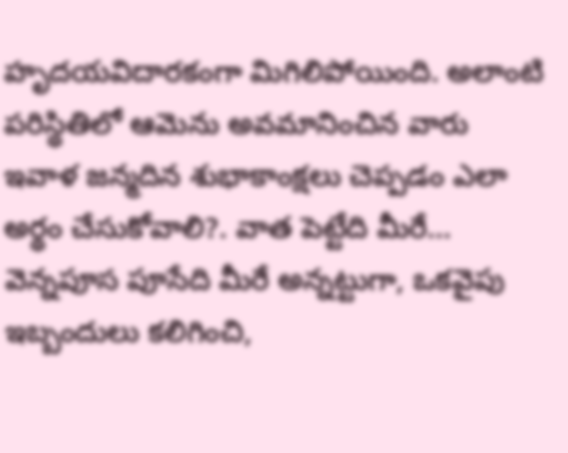హృదయవిదారకంగా మిగిలిపోయింది. అలాంటి పరిస్థితిలో ఆమెను అవమానించిన వారు ఇవాళ జన్మదిన శుభాకాంక్షలు చెప్పడం ఎలా అర్థం చేసుకోవాలి?. వాత పెట్టేది మీరే… వెన్నపూస పూసేది మీరే అన్నట్టుగా, ఒకవైపు ఇబ్బందులు కలిగించి,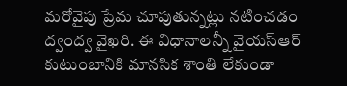మరోవైపు ప్రేమ చూపుతున్నట్లు నటించడం ద్వంద్వ వైఖరి. ఈ విధానాలన్నీ వైయస్ఆర్ కుటుంబానికి మానసిక శాంతి లేకుండా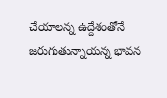చేయాలన్న ఉద్దేశంతోనే జరుగుతున్నాయన్న భావన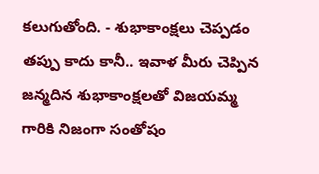కలుగుతోంది. - శుభాకాంక్షలు చెప్పడం తప్పు కాదు కానీ.. ఇవాళ మీరు చెప్పిన జన్మదిన శుభాకాంక్షలతో విజయమ్మ గారికి నిజంగా సంతోషం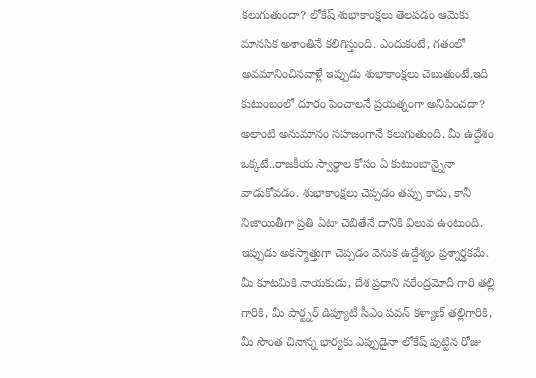కలుగుతుందా? లోకేష్ శుభాకాంక్షలు తెలపడం ఆమెకు మానసిక అశాంతినే కలిగిస్తుంది. ఎందుకంటే, గతంలో అవమానించినవాళ్లే ఇప్పుడు శుభాకాంక్షలు చెబుతుంటే.ఇది కుటుంబంలో దూరం పెంచాలనే ప్రయత్నంగా అనిపించదా? అలాంటి అనుమానం సహజంగానే కలుగుతుంది. మీ ఉద్దేశం ఒక్కటే..రాజకీయ స్వార్థాల కోసం ఏ కుటుంబాన్నైనా వాడుకోవడం. శుభాకాంక్షలు చెప్పడం తప్పు కాదు, కానీ నిజాయితీగా ప్రతి ఏటా చెబితేనే దానికి విలువ ఉంటుంది. ఇప్పుడు అకస్మాత్తుగా చెప్పడం వెనుక ఉద్దేశ్యం ప్రశ్నార్థకమే. మీ కూటమికి నాయకుడు, దేశ ప్రధాని నరేంద్రమోదీ గారి తల్లి గారికి, మీ పార్ట్నర్ డిప్యూటీ సీఎం పవన్ కళ్యాణ్ తల్లిగారికి, మీ సొంత చినాన్న భార్యకు ఎప్పుడైనా లోకేష్ పుట్టిన రోజు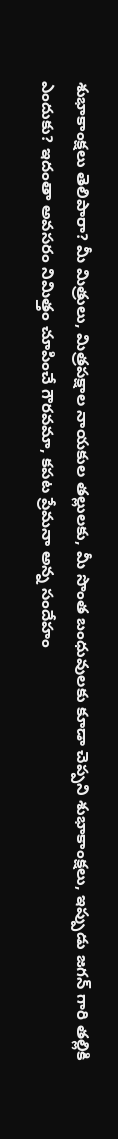శుభాకాంక్షలు తెలిపారా? మీ మిత్రులు, మిత్రపక్షాల నాయకుల తల్లులకు, మీ సొంత బంధువులకు కూడా చెప్పని శుభాకాంక్షలు, ఇప్పుడు జగన్ గారి తల్లికి ఎందుకు? ఇదంతా అవసరం నిమిత్తం చూపించే గౌరవమా, కపట ప్రేమనా అన్న సందేహం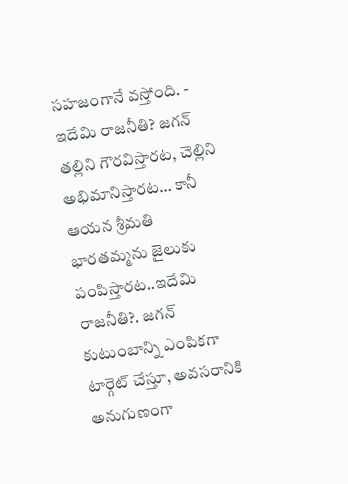సహజంగానే వస్తోంది. - ఇదేమి రాజనీతి? జగన్ తల్లిని గౌరవిస్తారట, చెల్లిని అభిమానిస్తారట… కానీ ఆయన శ్రీమతి భారతమ్మను జైలుకు పంపిస్తారట..ఇదేమి రాజనీతి?. జగన్ కుటుంబాన్ని ఎంపికగా టార్గెట్ చేస్తూ, అవసరానికి అనుగుణంగా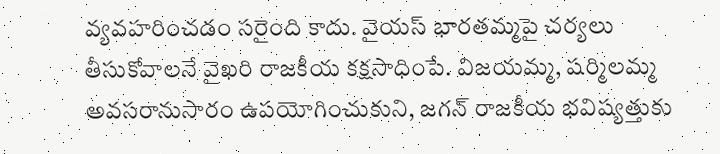వ్యవహరించడం సరైంది కాదు. వైయస్ భారతమ్మపై చర్యలు తీసుకోవాలనే వైఖరి రాజకీయ కక్షసాధింపే. విజయమ్మ, షర్మిలమ్మ అవసరానుసారం ఉపయోగించుకుని, జగన్ రాజకీయ భవిష్యత్తుకు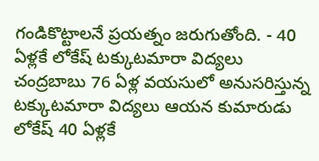గండికొట్టాలనే ప్రయత్నం జరుగుతోంది. - 40 ఏళ్లకే లోకేష్ టక్కుటమారా విద్యలు చంద్రబాబు 76 ఏళ్ల వయసులో అనుసరిస్తున్న టక్కుటమారా విద్యలు ఆయన కుమారుడు లోకేష్ 40 ఏళ్లకే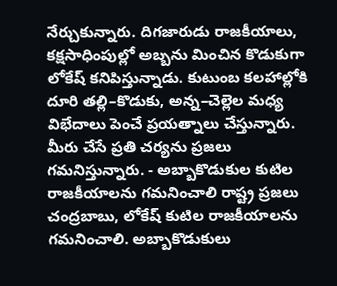నేర్చుకున్నారు. దిగజారుడు రాజకీయాలు, కక్షసాధింపుల్లో అబ్బను మించిన కొడుకుగా లోకేష్ కనిపిస్తున్నాడు. కుటుంబ కలహాల్లోకి దూరి తల్లి–కొడుకు, అన్న–చెల్లెల మధ్య విభేదాలు పెంచే ప్రయత్నాలు చేస్తున్నారు. మీరు చేసే ప్రతి చర్యను ప్రజలు గమనిస్తున్నారు. - అబ్బాకొడుకుల కుటిల రాజకీయాలను గమనించాలి రాష్ట్ర ప్రజలు చంద్రబాబు, లోకేష్ కుటిల రాజకీయాలను గమనించాలి. అబ్బాకొడుకులు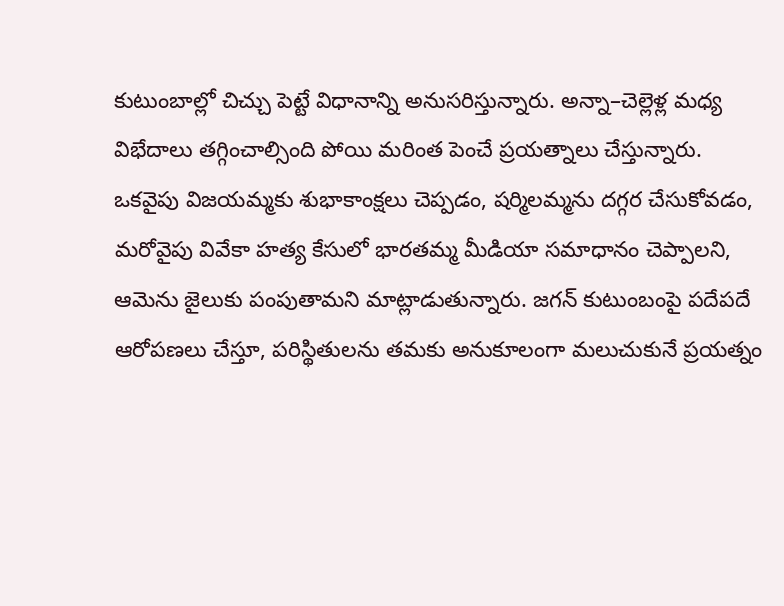కుటుంబాల్లో చిచ్చు పెట్టే విధానాన్ని అనుసరిస్తున్నారు. అన్నా–చెల్లెళ్ల మధ్య విభేదాలు తగ్గించాల్సింది పోయి మరింత పెంచే ప్రయత్నాలు చేస్తున్నారు. ఒకవైపు విజయమ్మకు శుభాకాంక్షలు చెప్పడం, షర్మిలమ్మను దగ్గర చేసుకోవడం, మరోవైపు వివేకా హత్య కేసులో భారతమ్మ మీడియా సమాధానం చెప్పాలని, ఆమెను జైలుకు పంపుతామని మాట్లాడుతున్నారు. జగన్ కుటుంబంపై పదేపదే ఆరోపణలు చేస్తూ, పరిస్థితులను తమకు అనుకూలంగా మలుచుకునే ప్రయత్నం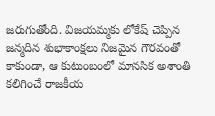జరుగుతోంది. విజయమ్మకు లోకేష్ చెప్పిన జన్మదిన శుభాకాంక్షలు నిజమైన గౌరవంతో కాకుండా, ఆ కుటుంబంలో మానసిక అశాంతి కలిగించే రాజకీయ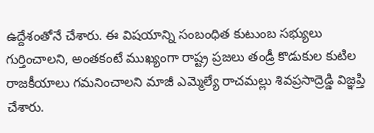ఉద్దేశంతోనే చేశారు. ఈ విషయాన్ని సంబంధిత కుటుంబ సభ్యులు గుర్తించాలని, అంతకంటే ముఖ్యంగా రాష్ట్ర ప్రజలు తండ్రీ కొడుకుల కుటిల రాజకీయాలు గమనించాలని మాజీ ఎమ్మెల్యే రాచమల్లు శివప్రసాద్రెడ్డి విజ్ఞప్తి చేశారు.